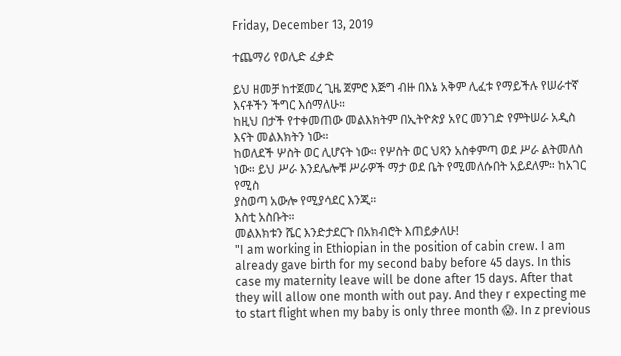Friday, December 13, 2019

ተጨማሪ የወሊድ ፈቃድ

ይህ ዘመቻ ከተጀመረ ጊዜ ጀምሮ እጅግ ብዙ በእኔ አቅም ሊፈቱ የማይችሉ የሠራተኛ እናቶችን ችግር እሰማለሁ።
ከዚህ በታች የተቀመጠው መልእክትም በኢትዮጵያ አየር መንገድ የምትሠራ አዲስ እናት መልእክትን ነው።
ከወለደች ሦስት ወር ሊሆናት ነው። የሦስት ወር ህጻን አስቀምጣ ወደ ሥራ ልትመለስ ነው። ይህ ሥራ እንደሌሎቹ ሥራዎች ማታ ወደ ቤት የሚመለሱበት አይደለም። ከአገር የሚስ
ያስወጣ አውሎ የሚያሳደር እንጂ።
እስቲ አስቡት።
መልእክቱን ሼር እንድታደርጉ በአክብሮት እጠይቃለሁ!
"I am working in Ethiopian in the position of cabin crew. I am already gave birth for my second baby before 45 days. In this case my maternity leave will be done after 15 days. After that they will allow one month with out pay. And they r expecting me to start flight when my baby is only three month 😱. In z previous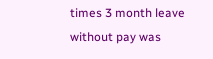times 3 month leave without pay was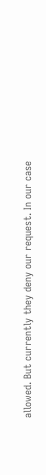allowed. But currently they deny our request. In our case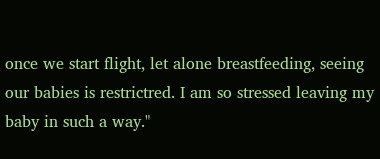once we start flight, let alone breastfeeding, seeing our babies is restrictred. I am so stressed leaving my baby in such a way."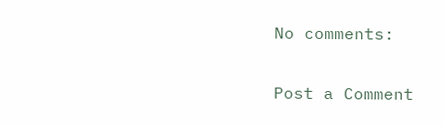No comments:

Post a Comment